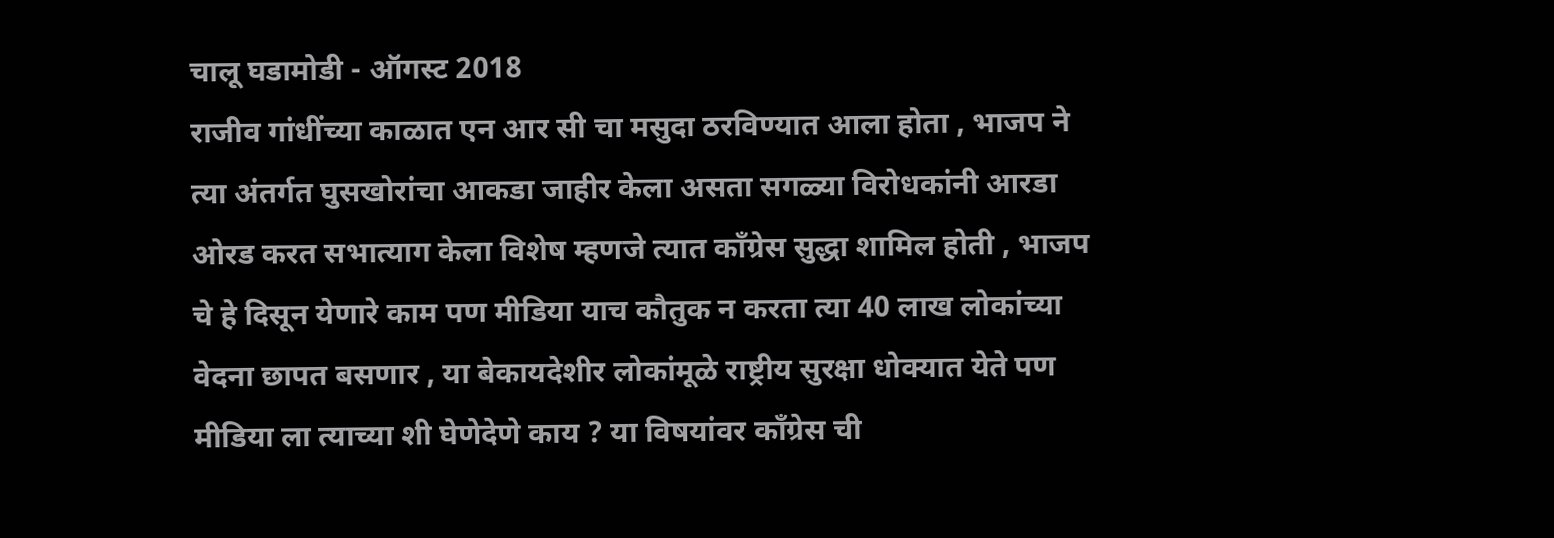चालू घडामोडी - ऑगस्ट 2018
राजीव गांधींच्या काळात एन आर सी चा मसुदा ठरविण्यात आला होता , भाजप ने त्या अंतर्गत घुसखोरांचा आकडा जाहीर केला असता सगळ्या विरोधकांनी आरडा ओरड करत सभात्याग केला विशेष म्हणजे त्यात काँग्रेस सुद्धा शामिल होती , भाजप चे हे दिसून येणारे काम पण मीडिया याच कौतुक न करता त्या 40 लाख लोकांच्या वेदना छापत बसणार , या बेकायदेशीर लोकांमूळे राष्ट्रीय सुरक्षा धोक्यात येते पण मीडिया ला त्याच्या शी घेणेदेणे काय ? या विषयांवर काँग्रेस ची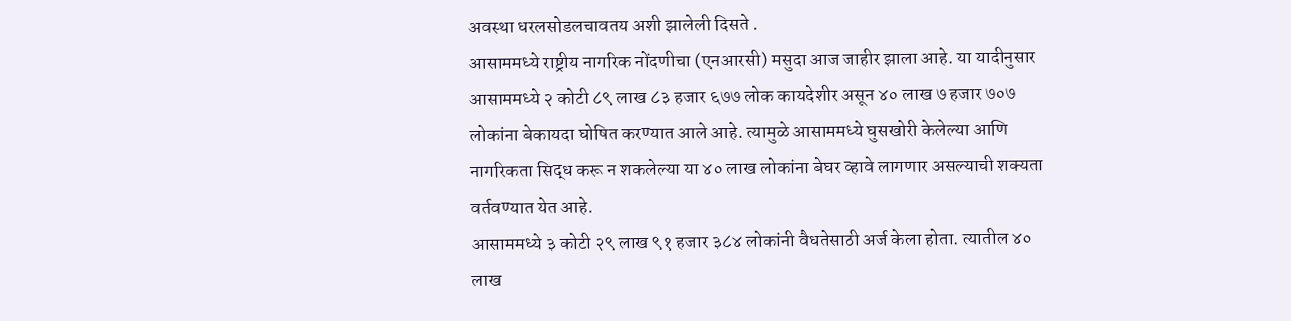अवस्था धरलसोडलचावतय अशी झालेली दिसते .
आसाममध्ये राष्ट्रीय नागरिक नोंदणीचा (एनआरसी) मसुदा आज जाहीर झाला आहे. या यादीनुसार आसाममध्ये २ कोटी ८९ लाख ८३ हजार ६७७ लोक कायदेशीर असून ४० लाख ७ हजार ७०७ लोकांना बेकायदा घोषित करण्यात आले आहे. त्यामुळे आसाममध्ये घुसखोरी केलेल्या आणि नागरिकता सिद्ध करू न शकलेल्या या ४० लाख लोकांना बेघर व्हावे लागणार असल्याची शक्यता वर्तवण्यात येत आहे.
आसाममध्ये ३ कोटी २९ लाख ९१ हजार ३८४ लोकांनी वैधतेसाठी अर्ज केला होता. त्यातील ४० लाख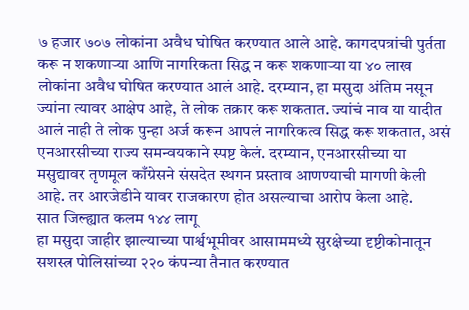७ हजार ७०७ लोकांना अवैध घोषित करण्यात आले आहे. कागदपत्रांची पुर्तता करू न शकणाऱ्या आणि नागरिकता सिद्ध न करू शकणाऱ्या या ४० लाख लोकांना अवैध घोषित करण्यात आलं आहे. दरम्यान, हा मसुदा अंतिम नसून ज्यांना त्यावर आक्षेप आहे, ते लोक तक्रार करू शकतात. ज्यांचं नाव या यादीत आलं नाही ते लोक पुन्हा अर्ज करून आपलं नागरिकत्व सिद्ध करू शकतात, असं एनआरसीच्या राज्य समन्वयकाने स्पष्ट केलं. दरम्यान, एनआरसीच्या या मसुद्यावर तृणमूल काँग्रेसने संसदेत स्थगन प्रस्ताव आणण्याची मागणी केली आहे. तर आरजेडीने यावर राजकारण होत असल्याचा आरोप केला आहे.
सात जिल्ह्यात कलम १४४ लागू
हा मसुदा जाहीर झाल्याच्या पार्श्वभूमीवर आसाममध्ये सुरक्षेच्या दृष्टीकोनातून सशस्त्र पोलिसांच्या २२० कंपन्या तैनात करण्यात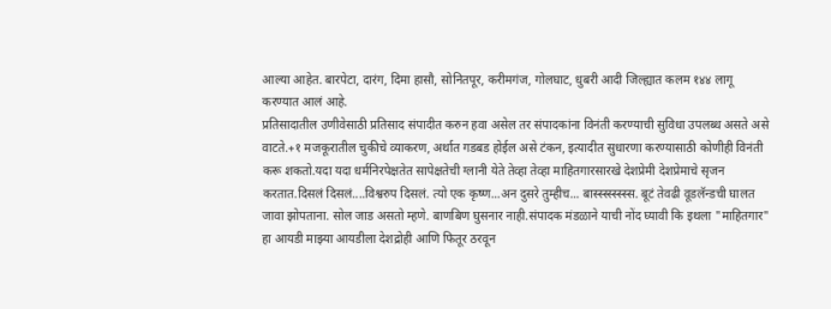आल्या आहेत. बारपेटा, दारंग, दिमा हासौ, सोनितपूर, करीमगंज, गोलघाट, धुबरी आदी जिल्ह्यात कलम १४४ लागू करण्यात आलं आहे.
प्रतिसादातील उणीवेसाठी प्रतिसाद संपादीत करुन हवा असेल तर संपादकांना विनंती करण्याची सुविधा उपलब्ध असते असे वाटते.+१ मजकूरातील चुकीचे व्याकरण, अर्थात गडबड होईल असे टंकन, इत्यादीत सुधारणा करण्यासाठी कोणीही विनंती करू शकतो.यदा यदा धर्मनिरपेक्षतेत सापेक्षतेची ग्लानी येते तेव्हा तेव्हा माहितगारसारखे देशप्रेमी देशप्रेमाचे सृजन करतात.दिसलं दिसलं....विश्वरुप दिसलं. त्यो एक कृष्ण...अन दुसरे तुम्हीच... बास्स्स्स्स्स्स्स. बूटं तेवढी वूडलॅन्डची घालत जावा झोपताना. सोल जाड असतो म्हणे. बाणबिण घुसनार नाही.संपादक मंडळाने याची नोंद घ्यावी कि इथला "माहितगार" हा आयडी माझ्या आयडीला देशद्रोही आणि फितूर ठरवून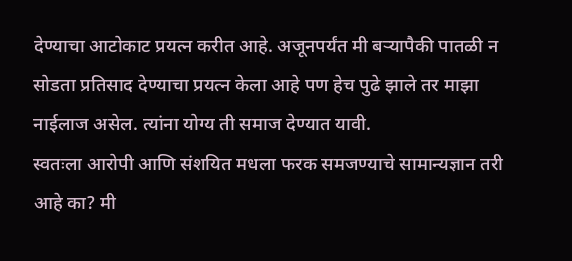देण्याचा आटोकाट प्रयत्न करीत आहे. अजूनपर्यंत मी बऱ्यापैकी पातळी न सोडता प्रतिसाद देण्याचा प्रयत्न केला आहे पण हेच पुढे झाले तर माझा नाईलाज असेल. त्यांना योग्य ती समाज देण्यात यावी.
स्वतःला आरोपी आणि संशयित मधला फरक समजण्याचे सामान्यज्ञान तरी आहे का? मी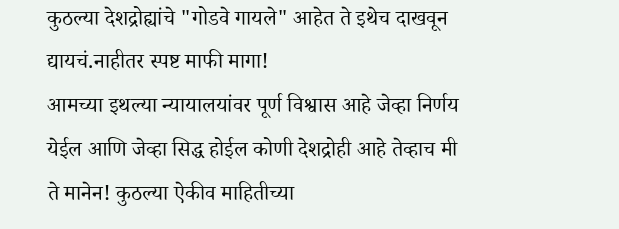कुठल्या देशद्रोह्यांचे "गोडवे गायले" आहेत ते इथेच दाखवून द्यायचं.नाहीतर स्पष्ट माफी मागा!
आमच्या इथल्या न्यायालयांवर पूर्ण विश्वास आहे जेव्हा निर्णय येईल आणि जेव्हा सिद्ध होईल कोणी देशद्रोही आहे तेव्हाच मी ते मानेन! कुठल्या ऐकीव माहितीच्या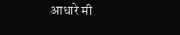आधारे मी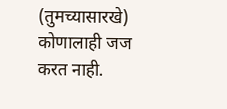(तुमच्यासारखे) कोणालाही जज करत नाही.